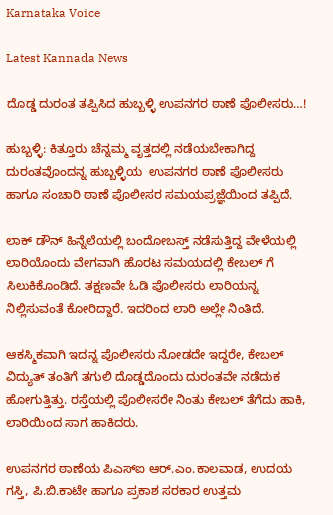Karnataka Voice

Latest Kannada News

ದೊಡ್ಡ ದುರಂತ ತಪ್ಪಿಸಿದ ಹುಬ್ಬಳ್ಳಿ ಉಪನಗರ ಠಾಣೆ ಪೊಲೀಸರು…!

ಹುಬ್ಬಳ್ಳಿ: ಕಿತ್ತೂರು ಚೆನ್ನಮ್ಮ ವೃತ್ತದಲ್ಲಿ ನಡೆಯಬೇಕಾಗಿದ್ದ ದುರಂತವೊಂದನ್ನ ಹುಬ್ಬಳ್ಳಿಯ  ಉಪನಗರ ಠಾಣೆ ಪೊಲೀಸರು ಹಾಗೂ ಸಂಚಾರಿ ಠಾಣೆ ಪೊಲೀಸರ ಸಮಯಪ್ರಜ್ಞೆಯಿಂದ ತಪ್ಪಿದೆ.

ಲಾಕ್ ಡೌನ್ ಹಿನ್ನೆಲೆಯಲ್ಲಿ ಬಂದೋಬಸ್ತ್ ನಡೆಸುತ್ತಿದ್ದ ವೇಳೆಯಲ್ಲಿ ಲಾರಿಯೊಂದು ವೇಗವಾಗಿ ಹೊರಟ ಸಮಯದಲ್ಲಿ ಕೇಬಲ್ ಗೆ ಸಿಲುಕಿಕೊಂಡಿದೆ. ತಕ್ಷಣವೇ ಓಡಿ ಪೊಲೀಸರು ಲಾರಿಯನ್ನ ನಿಲ್ಲಿಸುವಂತೆ ಕೋರಿದ್ದಾರೆ. ಇದರಿಂದ ಲಾರಿ ಅಲ್ಲೇ ನಿಂತಿದೆ.

ಆಕಸ್ಮಿಕವಾಗಿ ಇದನ್ನ ಪೊಲೀಸರು ನೋಡದೇ ಇದ್ದರೇ, ಕೇಬಲ್ ವಿದ್ಯುತ್ ತಂತಿಗೆ ತಗುಲಿ ದೊಡ್ಡದೊಂದು ದುರಂತವೇ ನಡೆದುಕ ಹೋಗುತ್ತಿತ್ತು. ರಸ್ತೆಯಲ್ಲಿ ಪೊಲೀಸರೇ ನಿಂತು ಕೇಬಲ್ ತೆಗೆದು ಹಾಕಿ, ಲಾರಿಯಿಂದ ಸಾಗ ಹಾಕಿದರು.

ಉಪನಗರ ಠಾಣೆಯ ಪಿಎಸ್ಐ ಆರ್.ಎಂ.ಕಾಲವಾಡ, ಉದಯ ಗಸ್ತಿ, ಪಿ.ಬಿ.ಕಾಟೇ ಹಾಗೂ ಪ್ರಕಾಶ ಸರಕಾರ ಉತ್ತಮ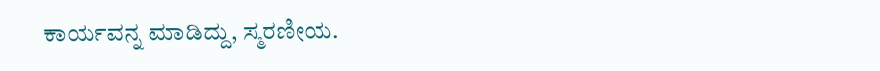ಕಾರ್ಯವನ್ನ ಮಾಡಿದ್ದು, ಸ್ಮರಣೀಯ.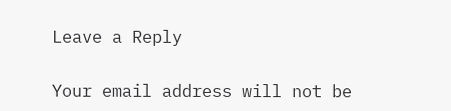Leave a Reply

Your email address will not be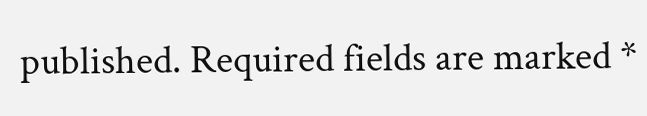published. Required fields are marked *